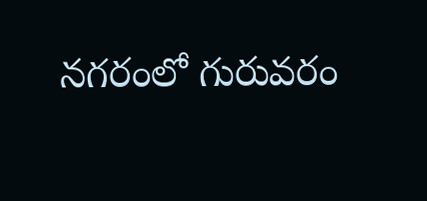నగరంలో గురువరం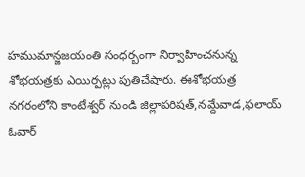హముమాన్జజయంతి సంధర్బంగా నిర్వాహించనున్న శోభయత్రకు ఎయిర్పట్లు పుతిచేషారు. ఈశోభయత్ర నగరంలోని కాంటేశ్వర్ నుండి జిల్లాపరిషత్,నమ్దేవాడ,ఫలాయ్ ఓవార్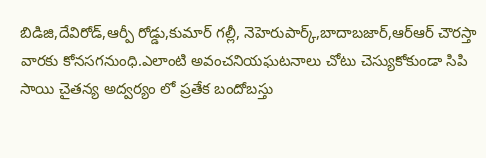బిడిజి,దేవిరోడ్,ఆర్పీ రోడ్డు,కుమార్ గల్లీ, నెహెరుపార్క్,బాదాబజార్,ఆర్ఆర్ చౌరస్తా వారకు కోనసగనుంధి.ఎలాంటి అవంచనియఘటనాలు చోటు చెస్యుకోకుండా సిపి సాయి చైతన్య అద్వర్యం లో ప్రతేక బందోబస్తు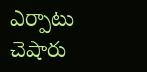ఎర్పాటు చెషారు